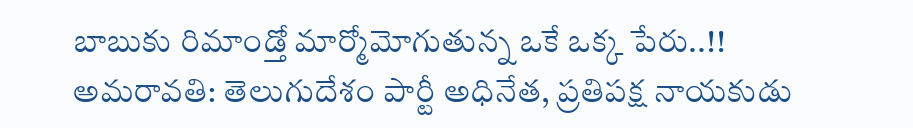బాబుకు రిమాండ్తో మార్మోమోగుతున్న ఒకే ఒక్క పేరు..!!
అమరావతి: తెలుగుదేశం పార్టీ అధినేత, ప్రతిపక్ష నాయకుడు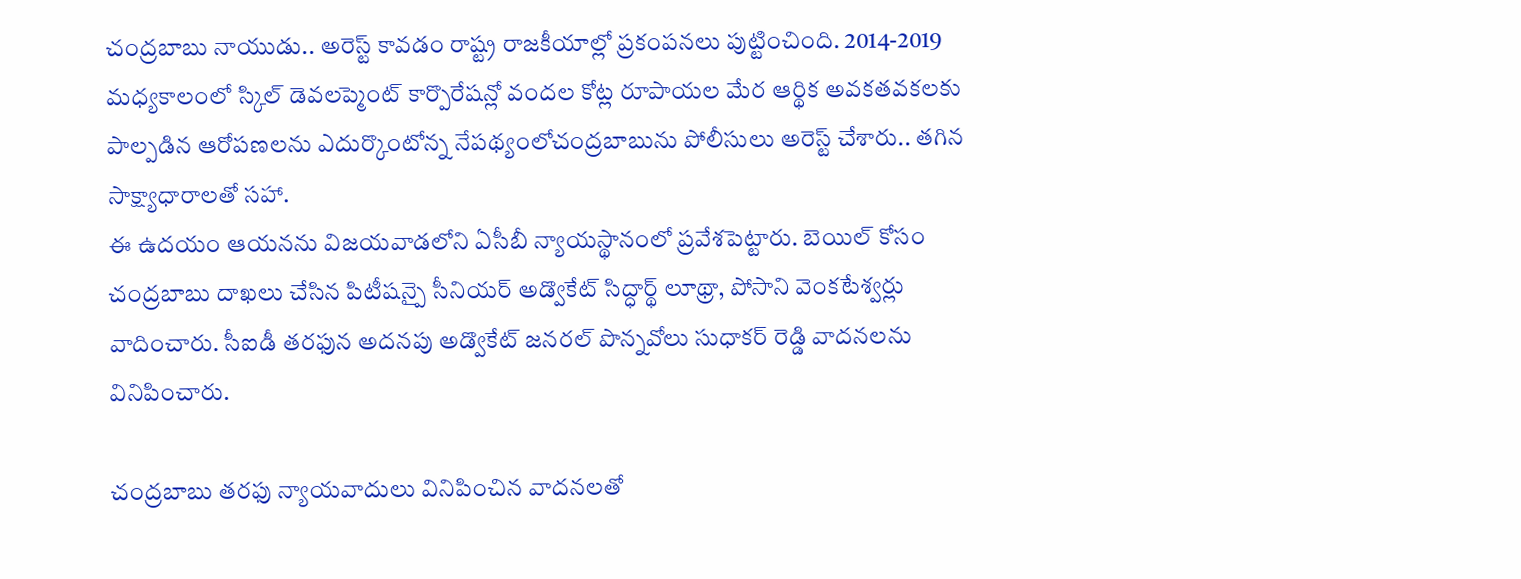చంద్రబాబు నాయుడు.. అరెస్ట్ కావడం రాష్ట్ర రాజకీయాల్లో ప్రకంపనలు పుట్టించింది. 2014-2019 మధ్యకాలంలో స్కిల్ డెవలప్మెంట్ కార్పొరేషన్లో వందల కోట్ల రూపాయల మేర ఆర్థిక అవకతవకలకు పాల్పడిన ఆరోపణలను ఎదుర్కొంటోన్న నేపథ్యంలోచంద్రబాబును పోలీసులు అరెస్ట్ చేశారు.. తగిన సాక్ష్యాధారాలతో సహా.
ఈ ఉదయం ఆయనను విజయవాడలోని ఏసీబీ న్యాయస్థానంలో ప్రవేశపెట్టారు. బెయిల్ కోసం చంద్రబాబు దాఖలు చేసిన పిటీషన్పై సీనియర్ అడ్వొకేట్ సిద్ధార్థ్ లూథ్రా, పోసాని వెంకటేశ్వర్లు వాదించారు. సీఐడీ తరఫున అదనపు అడ్వొకేట్ జనరల్ పొన్నవోలు సుధాకర్ రెడ్డి వాదనలను వినిపించారు.

చంద్రబాబు తరఫు న్యాయవాదులు వినిపించిన వాదనలతో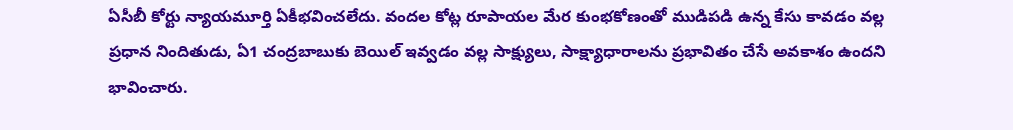ఏసీబీ కోర్టు న్యాయమూర్తి ఏకీభవించలేదు. వందల కోట్ల రూపాయల మేర కుంభకోణంతో ముడిపడి ఉన్న కేసు కావడం వల్ల ప్రధాన నిందితుడు, ఏ1 చంద్రబాబుకు బెయిల్ ఇవ్వడం వల్ల సాక్ష్యులు, సాక్ష్యాధారాలను ప్రభావితం చేసే అవకాశం ఉందని భావించారు.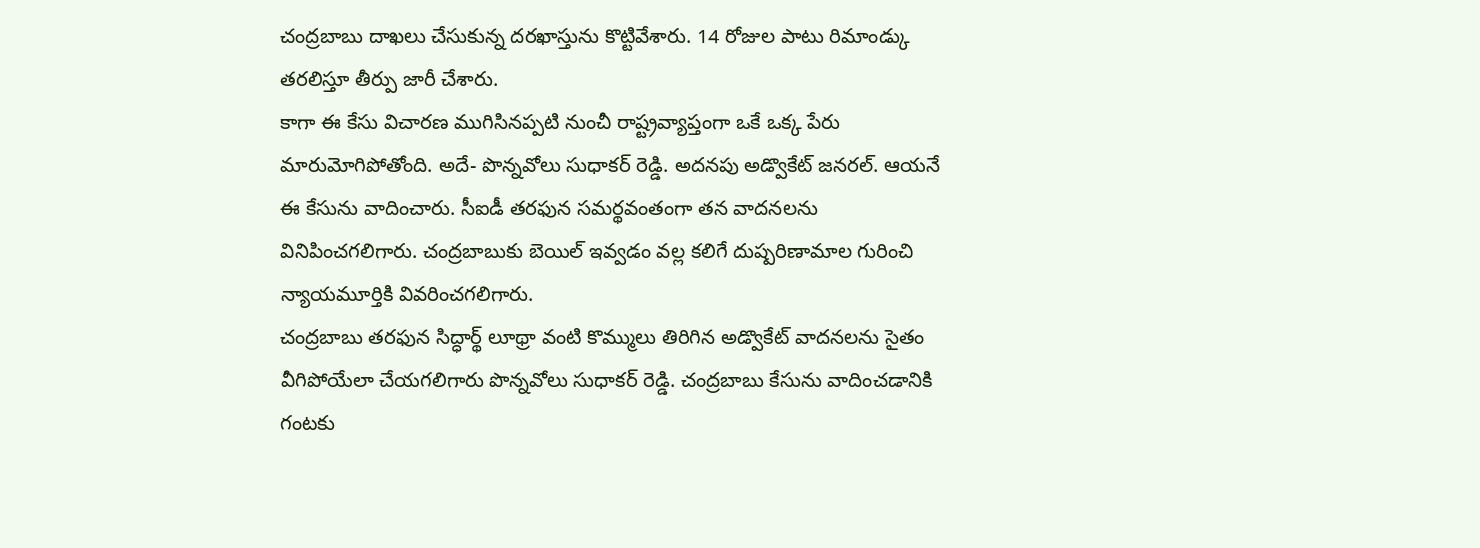చంద్రబాబు దాఖలు చేసుకున్న దరఖాస్తును కొట్టివేశారు. 14 రోజుల పాటు రిమాండ్కు తరలిస్తూ తీర్పు జారీ చేశారు.
కాగా ఈ కేసు విచారణ ముగిసినప్పటి నుంచీ రాష్ట్రవ్యాప్తంగా ఒకే ఒక్క పేరు మారుమోగిపోతోంది. అదే- పొన్నవోలు సుధాకర్ రెడ్డి. అదనపు అడ్వొకేట్ జనరల్. ఆయనే ఈ కేసును వాదించారు. సీఐడీ తరఫున సమర్థవంతంగా తన వాదనలను వినిపించగలిగారు. చంద్రబాబుకు బెయిల్ ఇవ్వడం వల్ల కలిగే దుష్పరిణామాల గురించి న్యాయమూర్తికి వివరించగలిగారు.
చంద్రబాబు తరఫున సిద్ధార్థ్ లూథ్రా వంటి కొమ్ములు తిరిగిన అడ్వొకేట్ వాదనలను సైతం వీగిపోయేలా చేయగలిగారు పొన్నవోలు సుధాకర్ రెడ్డి. చంద్రబాబు కేసును వాదించడానికి గంటకు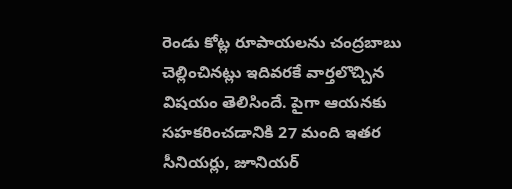రెండు కోట్ల రూపాయలను చంద్రబాబు చెల్లించినట్లు ఇదివరకే వార్తలొచ్చిన విషయం తెలిసిందే. పైగా ఆయనకు సహకరించడానికి 27 మంది ఇతర సీనియర్లు, జూనియర్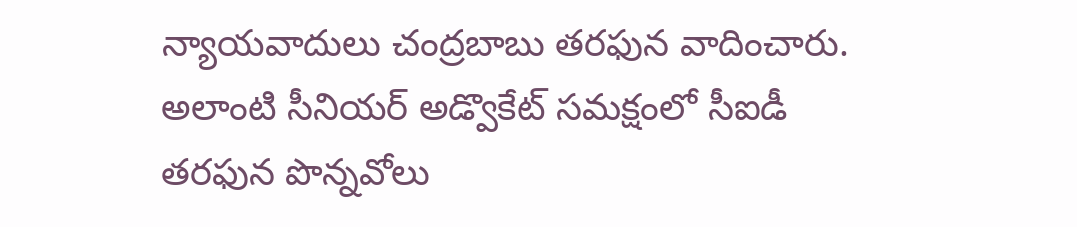న్యాయవాదులు చంద్రబాబు తరఫున వాదించారు.
అలాంటి సీనియర్ అడ్వొకేట్ సమక్షంలో సీఐడీ తరఫున పొన్నవోలు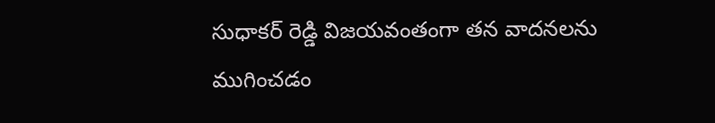సుధాకర్ రెడ్డి విజయవంతంగా తన వాదనలను ముగించడం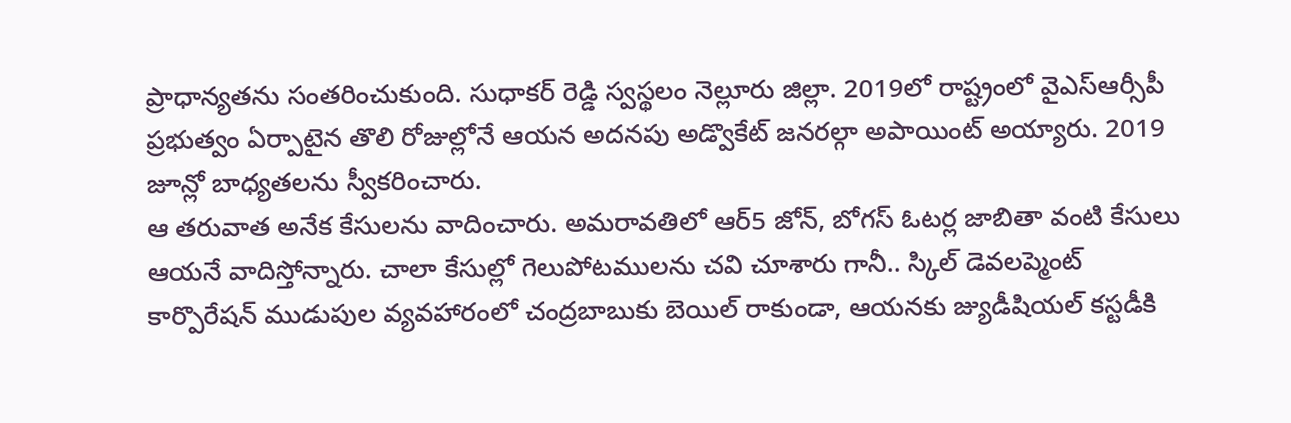ప్రాధాన్యతను సంతరించుకుంది. సుధాకర్ రెడ్డి స్వస్థలం నెల్లూరు జిల్లా. 2019లో రాష్ట్రంలో వైఎస్ఆర్సీపీ ప్రభుత్వం ఏర్పాటైన తొలి రోజుల్లోనే ఆయన అదనపు అడ్వొకేట్ జనరల్గా అపాయింట్ అయ్యారు. 2019 జూన్లో బాధ్యతలను స్వీకరించారు.
ఆ తరువాత అనేక కేసులను వాదించారు. అమరావతిలో ఆర్5 జోన్, బోగస్ ఓటర్ల జాబితా వంటి కేసులు ఆయనే వాదిస్తోన్నారు. చాలా కేసుల్లో గెలుపోటములను చవి చూశారు గానీ.. స్కిల్ డెవలప్మెంట్ కార్పొరేషన్ ముడుపుల వ్యవహారంలో చంద్రబాబుకు బెయిల్ రాకుండా, ఆయనకు జ్యుడీషియల్ కస్టడీకి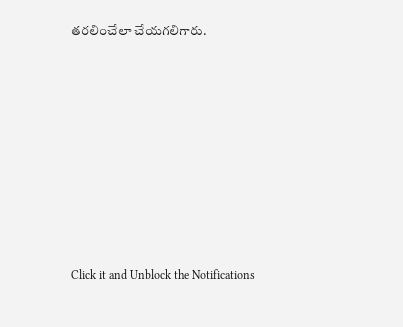తరలించేలా చేయగలిగారు.












Click it and Unblock the Notifications